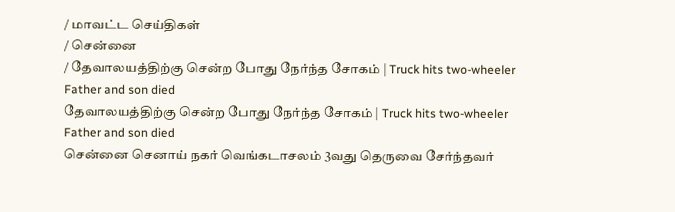/ மாவட்ட செய்திகள்
/ சென்னை
/ தேவாலயத்திற்கு சென்ற போது நேர்ந்த சோகம் | Truck hits two-wheeler Father and son died
தேவாலயத்திற்கு சென்ற போது நேர்ந்த சோகம் | Truck hits two-wheeler Father and son died
சென்னை செனாய் நகர் வெங்கடாசலம் 3வது தெருவை சேர்ந்தவர்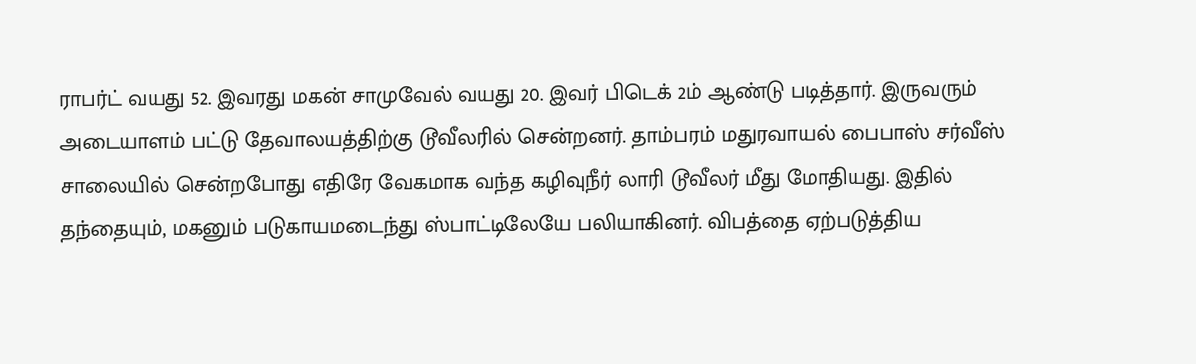ராபர்ட் வயது 52. இவரது மகன் சாமுவேல் வயது 20. இவர் பிடெக் 2ம் ஆண்டு படித்தார். இருவரும் அடையாளம் பட்டு தேவாலயத்திற்கு டூவீலரில் சென்றனர். தாம்பரம் மதுரவாயல் பைபாஸ் சர்வீஸ் சாலையில் சென்றபோது எதிரே வேகமாக வந்த கழிவுநீர் லாரி டூவீலர் மீது மோதியது. இதில் தந்தையும், மகனும் படுகாயமடைந்து ஸ்பாட்டிலேயே பலியாகினர். விபத்தை ஏற்படுத்திய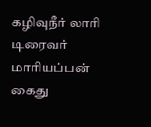கழிவுநீர் லாரி டிரைவர் மாரியப்பன் கைது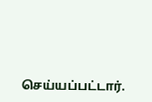செய்யப்பட்டார்.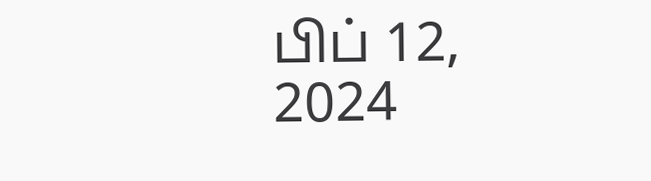பிப் 12, 2024